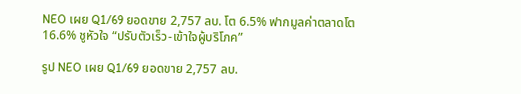NEO เผย Q1/69 ยอดขาย 2,757 ลบ. โต 6.5% ฟากมูลค่าตลาดโต 16.6% ชูหัวใจ “ปรับตัวเร็ว-เข้าใจผู้บริโภค”

รูป NEO เผย Q1/69 ยอดขาย 2,757 ลบ.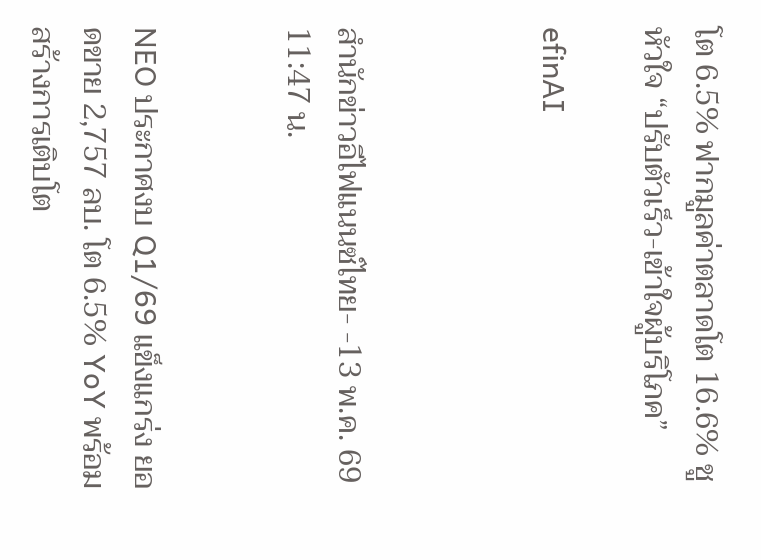โต 6.5% ฟากมูลค่าตลาดโต 16.6% ชูหัวใจ “ปรับตัวเร็ว-เข้าใจผู้บริโภค”

efinAI



สำนักข่าวอีไฟแนนซ์ไทย- -13 พ.ค. 69 11:47 น.


NEO ประกาศงบ Q1/69 แข็งแกร่ง ยอดขาย 2,757 ลบ. โต 6.5% YoY พร้อมสร้างการเติบโต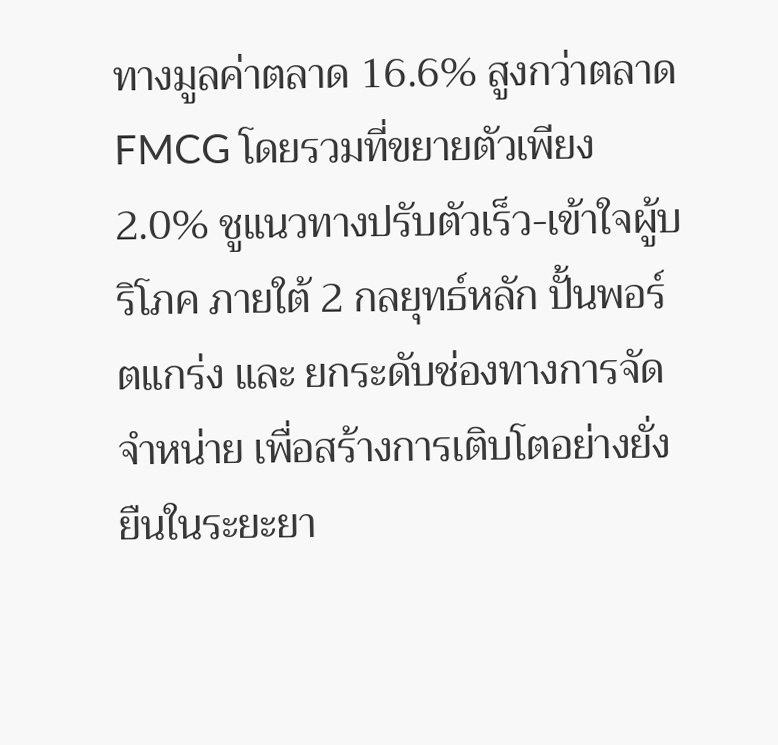ทางมูลค่าตลาด 16.6% สูงกว่าตลาด FMCG โดยรวมที่ขยายตัวเพียง 2.0% ชูแนวทางปรับตัวเร็ว-เข้าใจผู้บริโภค ภายใต้ 2 กลยุทธ์หลัก ปั้นพอร์ตแกร่ง และ ยกระดับช่องทางการจัดจำหน่าย เพื่อสร้างการเติบโตอย่างยั่งยืนในระยะยา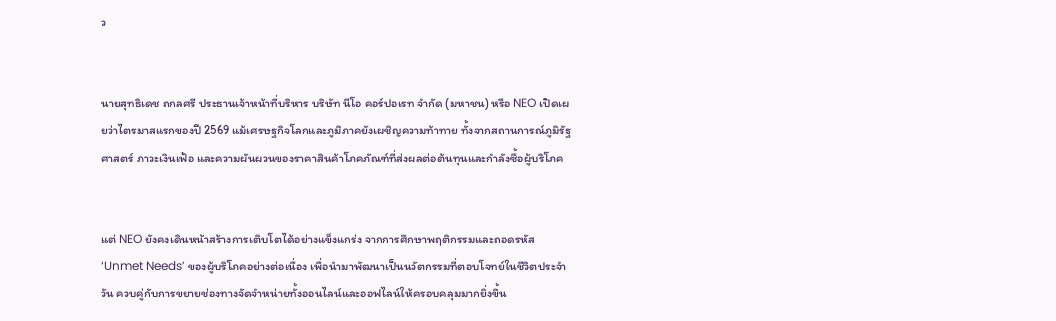ว


นายสุทธิเดช ถกลศรี ประธานเจ้าหน้าที่บริหาร บริษัท นีโอ คอร์ปอเรท จำกัด (มหาชน) หรือ NEO เปิดเผยว่าไตรมาสแรกของปี 2569 แม้เศรษฐกิจโลกและภูมิภาคยังเผชิญความท้าทาย ทั้งจากสถานการณ์ภูมิรัฐศาสตร์ ภาวะเงินเฟ้อ และความผันผวนของราคาสินค้าโภคภัณฑ์ที่ส่งผลต่อต้นทุนและกำลังซื้อผู้บริโภค


แต่ NEO ยังคงเดินหน้าสร้างการเติบโตได้อย่างแข็งแกร่ง จากการศึกษาพฤติกรรมและถอดรหัส ‘Unmet Needs’ ของผู้บริโภคอย่างต่อเนื่อง เพื่อนำมาพัฒนาเป็นนวัตกรรมที่ตอบโจทย์ในชีวิตประจำวัน ควบคู่กับการขยายช่องทางจัดจำหน่ายทั้งออนไลน์และออฟไลน์ให้ครอบคลุมมากยิ่งขึ้น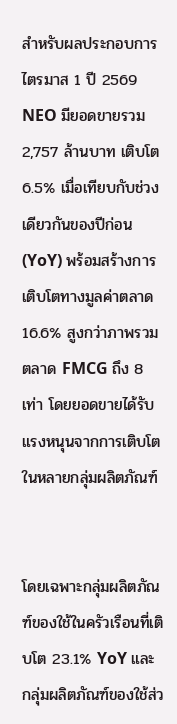สำหรับผลประกอบการไตรมาส 1 ปี 2569 NEO มียอดขายรวม 2,757 ล้านบาท เติบโต 6.5% เมื่อเทียบกับช่วงเดียวกันของปีก่อน (YoY) พร้อมสร้างการเติบโตทางมูลค่าตลาด 16.6% สูงกว่าภาพรวมตลาด FMCG ถึง 8 เท่า โดยยอดขายได้รับแรงหนุนจากการเติบโตในหลายกลุ่มผลิตภัณฑ์


โดยเฉพาะกลุ่มผลิตภัณฑ์ของใช้ในครัวเรือนที่เติบโต 23.1% YoY และกลุ่มผลิตภัณฑ์ของใช้ส่ว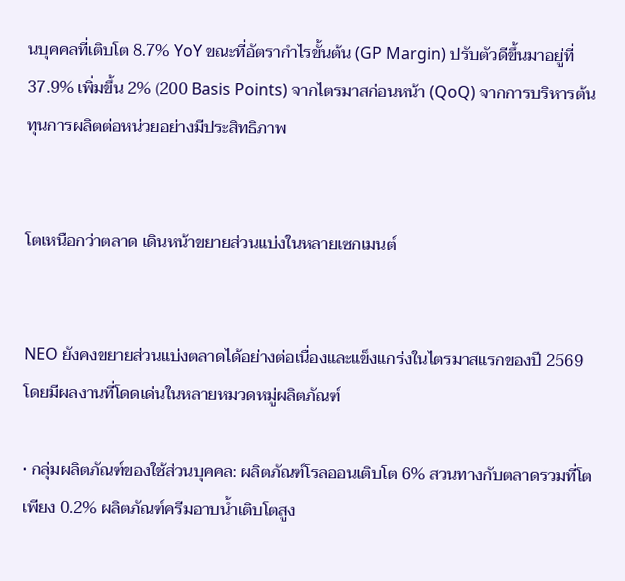นบุคคลที่เติบโต 8.7% YoY ขณะที่อัตรากำไรขั้นต้น (GP Margin) ปรับตัวดีขึ้นมาอยู่ที่ 37.9% เพิ่มขึ้น 2% (200 Basis Points) จากไตรมาสก่อนหน้า (QoQ) จากการบริหารต้นทุนการผลิตต่อหน่วยอย่างมีประสิทธิภาพ


โตเหนือกว่าตลาด เดินหน้าขยายส่วนแบ่งในหลายเซกเมนต์


NEO ยังคงขยายส่วนแบ่งตลาดได้อย่างต่อเนื่องและแข็งแกร่งในไตรมาสแรกของปี 2569 โดยมีผลงานที่โดดเด่นในหลายหมวดหมู่ผลิตภัณฑ์

• กลุ่มผลิตภัณฑ์ของใช้ส่วนบุคคล: ผลิตภัณฑ์โรลออนเติบโต 6% สวนทางกับตลาดรวมที่โตเพียง 0.2% ผลิตภัณฑ์ครีมอาบน้ำเติบโตสูง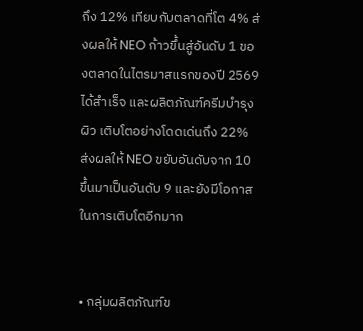ถึง 12% เทียบกับตลาดที่โต 4% ส่งผลให้ NEO ก้าวขึ้นสู่อันดับ 1 ของตลาดในไตรมาสแรกของปี 2569 ได้สำเร็จ และผลิตภัณฑ์ครีมบำรุงผิว เติบโตอย่างโดดเด่นถึง 22% ส่งผลให้ NEO ขยับอันดับจาก 10 ขึ้นมาเป็นอันดับ 9 และยังมีโอกาสในการเติบโตอีกมาก


• กลุ่มผลิตภัณฑ์ข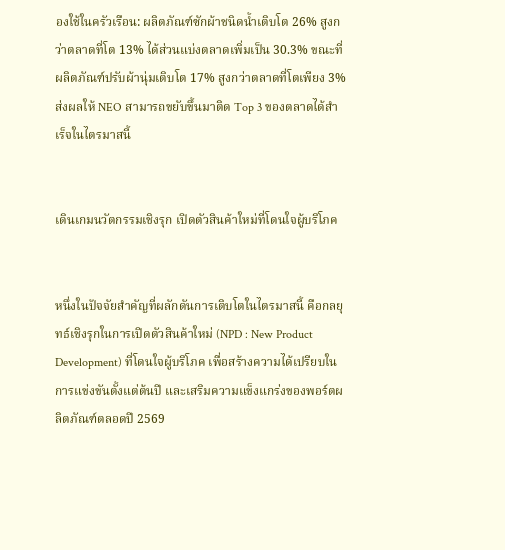องใช้ในครัวเรือน: ผลิตภัณฑ์ซักผ้าชนิดน้ำเติบโต 26% สูงกว่าตลาดที่โต 13% ได้ส่วนแบ่งตลาดเพิ่มเป็น 30.3% ขณะที่ผลิตภัณฑ์ปรับผ้านุ่มเติบโต 17% สูงกว่าตลาดที่โตเพียง 3% ส่งผลให้ NEO สามารถขยับขึ้นมาติด Top 3 ของตลาดได้สำเร็จในไตรมาสนี้


เดินเกมนวัตกรรมเชิงรุก เปิดตัวสินค้าใหม่ที่โดนใจผู้บริโภค


หนึ่งในปัจจัยสำคัญที่ผลักดันการเติบโตในไตรมาสนี้ คือกลยุทธ์เชิงรุกในการเปิดตัวสินค้าใหม่ (NPD : New Product Development) ที่โดนใจผู้บริโภค เพื่อสร้างความได้เปรียบในการแข่งขันตั้งแต่ต้นปี และเสริมความแข็งแกร่งของพอร์ตผลิตภัณฑ์ตลอดปี 2569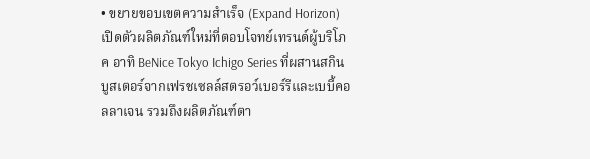• ขยายขอบเขตความสำเร็จ (Expand Horizon) เปิดตัวผลิตภัณฑ์ใหม่ที่ตอบโจทย์เทรนด์ผู้บริโภค อาทิ BeNice Tokyo Ichigo Series ที่ผสานสกินบูสเตอร์จากเฟรชเซลล์สตรอว์เบอร์รีและเบบี้คอลลาเจน รวมถึงผลิตภัณฑ์ตา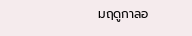มฤดูกาลอ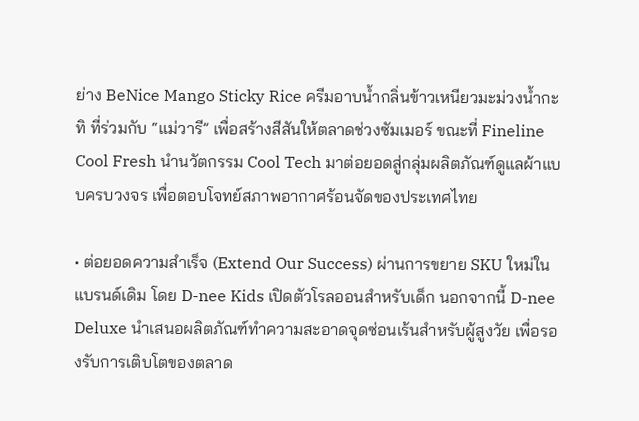ย่าง BeNice Mango Sticky Rice ครีมอาบน้ำกลิ่นข้าวเหนียวมะม่วงน้ำกะทิ ที่ร่วมกับ “แม่วารี” เพื่อสร้างสีสันให้ตลาดช่วงซัมเมอร์ ขณะที่ Fineline Cool Fresh นำนวัตกรรม Cool Tech มาต่อยอดสู่กลุ่มผลิตภัณฑ์ดูแลผ้าแบบครบวงจร เพื่อตอบโจทย์สภาพอากาศร้อนจัดของประเทศไทย

• ต่อยอดความสำเร็จ (Extend Our Success) ผ่านการขยาย SKU ใหม่ในแบรนด์เดิม โดย D-nee Kids เปิดตัวโรลออนสำหรับเด็ก นอกจากนี้ D-nee Deluxe นำเสนอผลิตภัณฑ์ทำความสะอาดจุดซ่อนเร้นสำหรับผู้สูงวัย เพื่อรองรับการเติบโตของตลาด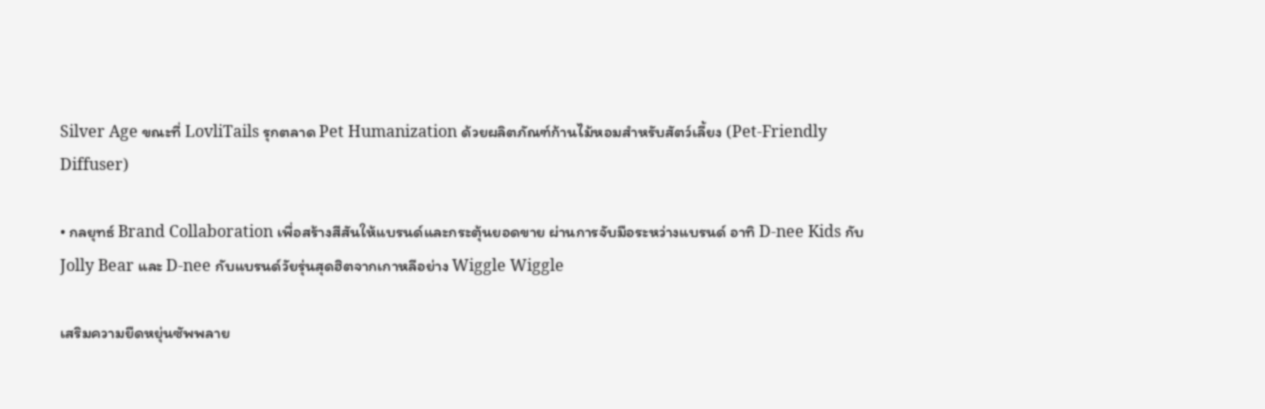Silver Age ขณะที่ LovliTails รุกตลาด Pet Humanization ด้วยผลิตภัณฑ์ก้านไม้หอมสำหรับสัตว์เลี้ยง (Pet-Friendly Diffuser)

• กลยุทธ์ Brand Collaboration เพื่อสร้างสีสันให้แบรนด์และกระตุ้นยอดขาย ผ่านการจับมือระหว่างแบรนด์ อาทิ D-nee Kids กับ Jolly Bear และ D-nee กับแบรนด์วัยรุ่นสุดฮิตจากเกาหลีอย่าง Wiggle Wiggle

เสริมความยืดหยุ่นซัพพลาย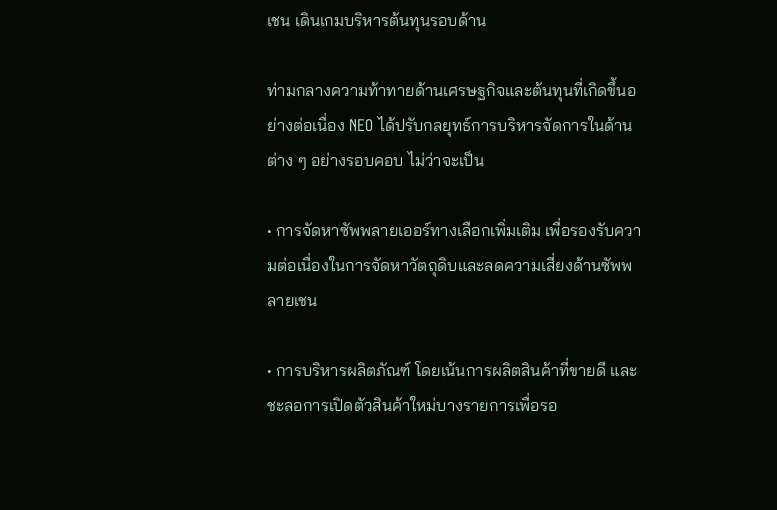เชน เดินเกมบริหารต้นทุนรอบด้าน

ท่ามกลางความท้าทายด้านเศรษฐกิจและต้นทุนที่เกิดขึ้นอย่างต่อเนื่อง NEO ได้ปรับกลยุทธ์การบริหารจัดการในด้านต่าง ๆ อย่างรอบคอบ ไม่ว่าจะเป็น

• การจัดหาซัพพลายเออร์ทางเลือกเพิ่มเติม เพื่อรองรับความต่อเนื่องในการจัดหาวัตถุดิบและลดความเสี่ยงด้านซัพพลายเชน

• การบริหารผลิตภัณฑ์ โดยเน้นการผลิตสินค้าที่ขายดี และชะลอการเปิดตัวสินค้าใหม่บางรายการเพื่อรอ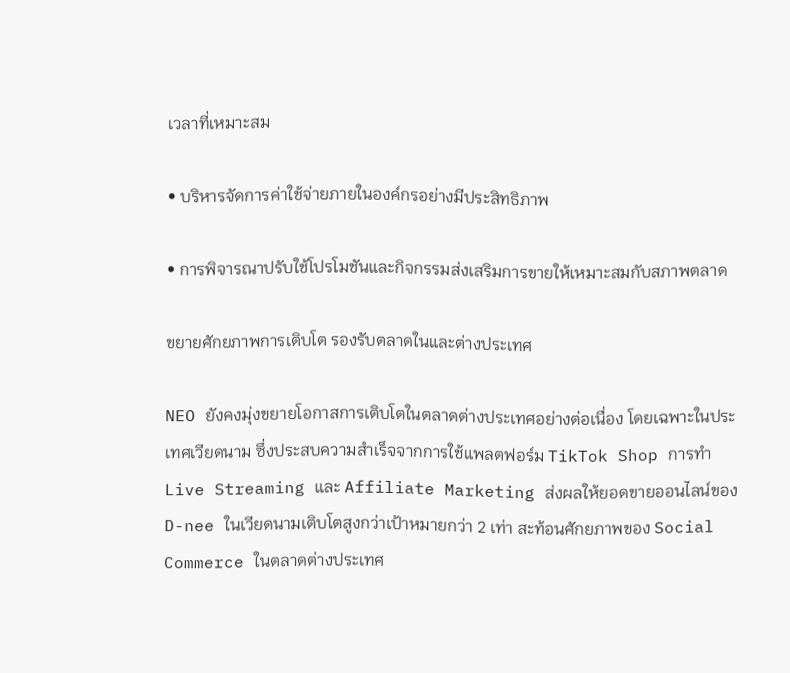เวลาที่เหมาะสม

• บริหารจัดการค่าใช้จ่ายภายในองค์กรอย่างมีประสิทธิภาพ

• การพิจารณาปรับใช้โปรโมชันและกิจกรรมส่งเสริมการขายให้เหมาะสมกับสภาพตลาด

ขยายศักยภาพการเติบโต รองรับตลาดในและต่างประเทศ

NEO ยังคงมุ่งขยายโอกาสการเติบโตในตลาดต่างประเทศอย่างต่อเนื่อง โดยเฉพาะในประเทศเวียดนาม ซึ่งประสบความสำเร็จจากการใช้แพลตฟอร์ม TikTok Shop การทำ Live Streaming และ Affiliate Marketing ส่งผลให้ยอดขายออนไลน์ของ D-nee ในเวียดนามเติบโตสูงกว่าเป้าหมายกว่า 2 เท่า สะท้อนศักยภาพของ Social Commerce ในตลาดต่างประเทศ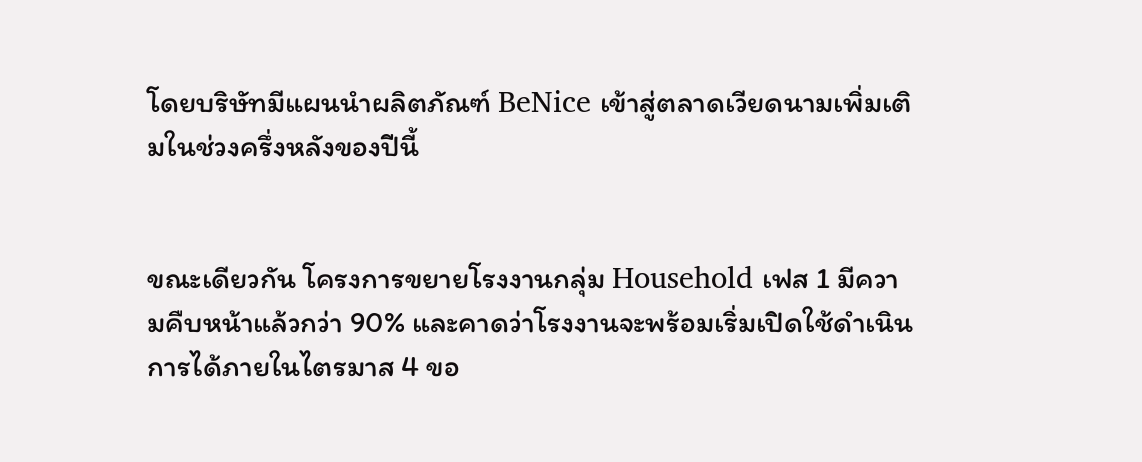โดยบริษัทมีแผนนำผลิตภัณฑ์ BeNice เข้าสู่ตลาดเวียดนามเพิ่มเติมในช่วงครึ่งหลังของปีนี้


ขณะเดียวกัน โครงการขยายโรงงานกลุ่ม Household เฟส 1 มีความคืบหน้าแล้วกว่า 90% และคาดว่าโรงงานจะพร้อมเริ่มเปิดใช้ดำเนินการได้ภายในไตรมาส 4 ขอ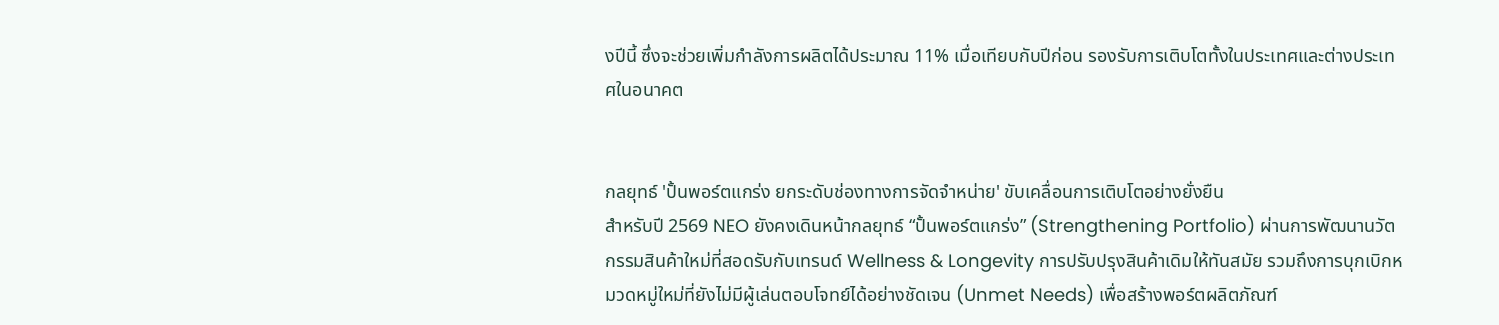งปีนี้ ซึ่งจะช่วยเพิ่มกำลังการผลิตได้ประมาณ 11% เมื่อเทียบกับปีก่อน รองรับการเติบโตทั้งในประเทศและต่างประเทศในอนาคต


กลยุทธ์ 'ปั้นพอร์ตแกร่ง ยกระดับช่องทางการจัดจำหน่าย' ขับเคลื่อนการเติบโตอย่างยั่งยืน
สำหรับปี 2569 NEO ยังคงเดินหน้ากลยุทธ์ “ปั้นพอร์ตแกร่ง” (Strengthening Portfolio) ผ่านการพัฒนานวัตกรรมสินค้าใหม่ที่สอดรับกับเทรนด์ Wellness & Longevity การปรับปรุงสินค้าเดิมให้ทันสมัย รวมถึงการบุกเบิกหมวดหมู่ใหม่ที่ยังไม่มีผู้เล่นตอบโจทย์ได้อย่างชัดเจน (Unmet Needs) เพื่อสร้างพอร์ตผลิตภัณฑ์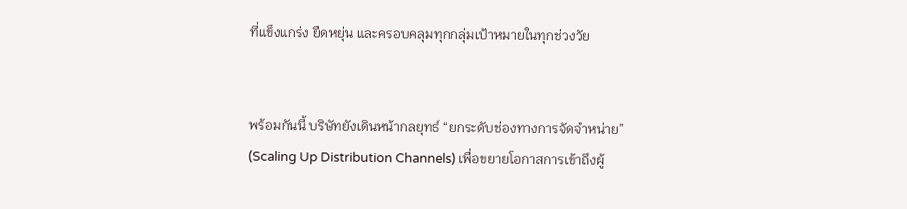ที่แข็งแกร่ง ยืดหยุ่น และครอบคลุมทุกกลุ่มเป้าหมายในทุกช่วงวัย


พร้อมกันนี้ บริษัทยังเดินหน้ากลยุทธ์ “ยกระดับช่องทางการจัดจำหน่าย” (Scaling Up Distribution Channels) เพื่อขยายโอกาสการเข้าถึงผู้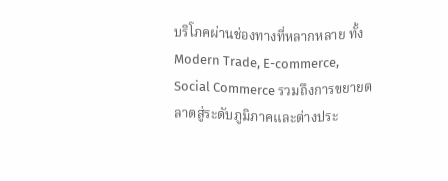บริโภคผ่านช่องทางที่หลากหลาย ทั้ง Modern Trade, E-commerce, Social Commerce รวมถึงการขยายตลาดสู่ระดับภูมิภาคและต่างประ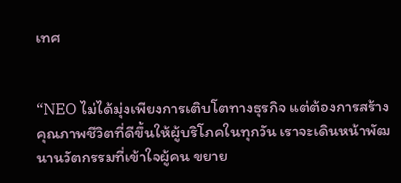เทศ


“NEO ไม่ได้มุ่งเพียงการเติบโตทางธุรกิจ แต่ต้องการสร้างคุณภาพชีวิตที่ดีขึ้นให้ผู้บริโภคในทุกวัน เราจะเดินหน้าพัฒนานวัตกรรมที่เข้าใจผู้คน ขยาย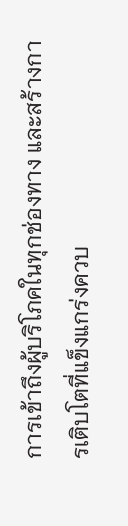การเข้าถึงผู้บริโภคในทุกช่องทาง และสร้างการเติบโตที่แข็งแกร่งควบ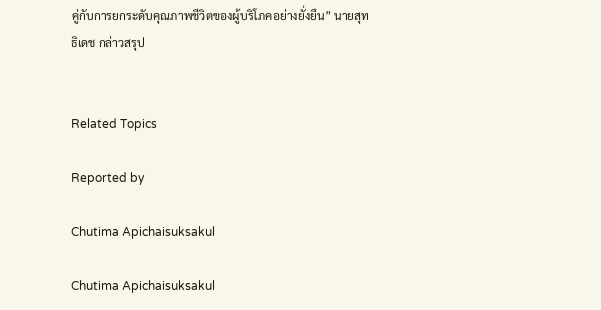คู่กับการยกระดับคุณภาพชีวิตของผู้บริโภคอย่างยั่งยืน” นายสุทธิเดช กล่าวสรุป


Related Topics

Reported by

Chutima Apichaisuksakul

Chutima Apichaisuksakul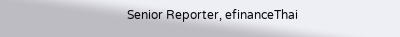Senior Reporter, efinanceThai